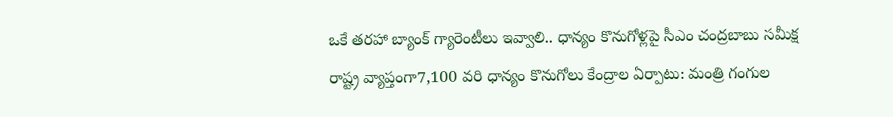ఒకే తరహా బ్యాంక్ గ్యారెంటీలు ఇవ్వాలి.. ధాన్యం కొనుగోళ్లపై సీఎం చంద్రబాబు సమీక్ష
రాష్ట్ర వ్యాప్తంగా7,100 వరి ధాన్యం కొనుగోలు కేంద్రాల ఏర్పాటు: మంత్రి గంగుల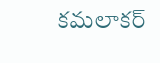కమలాకర్